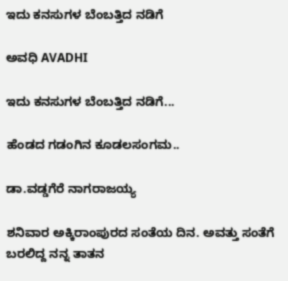ಇದು ಕನಸುಗಳ ಬೆಂಬತ್ತಿದ ನಡಿಗೆ‍

ಅವಧಿ AVADHI

ಇದು ಕನಸುಗಳ ಬೆಂಬತ್ತಿದ ನಡಿಗೆ...

ಹೆಂಡದ ಗಡಂಗಿನ ಕೂಡಲಸಂಗಮ..

ಡಾ.ವಡ್ಡಗೆರೆ ನಾಗರಾಜಯ್ಯ

ಶನಿವಾರ ಅಕ್ಕಿರಾಂಪುರದ ಸಂತೆಯ ದಿನ. ಅವತ್ತು ಸಂತೆಗೆ ಬರಲಿದ್ದ ನನ್ನ ತಾತನ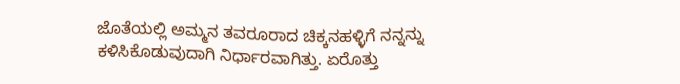ಜೊತೆಯಲ್ಲಿ ಅಮ್ಮನ ತವರೂರಾದ ಚಿಕ್ಕನಹಳ್ಳಿಗೆ ನನ್ನನ್ನು ಕಳಿಸಿಕೊಡುವುದಾಗಿ ನಿರ್ಧಾರವಾಗಿತ್ತು. ಏರೊತ್ತು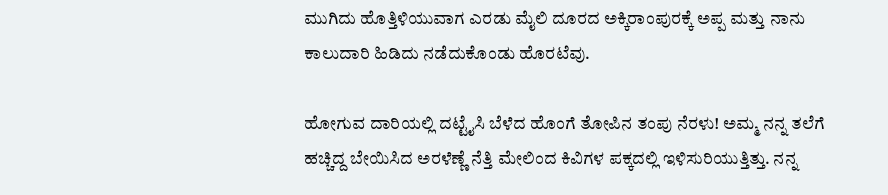ಮುಗಿದು ಹೊತ್ತಿಳಿಯುವಾಗ ಎರಡು ಮೈಲಿ ದೂರದ ಅಕ್ಕಿರಾಂಪುರಕ್ಕೆ ಅಪ್ಪ ಮತ್ತು ನಾನು ಕಾಲುದಾರಿ ಹಿಡಿದು ನಡೆದುಕೊಂಡು ಹೊರಟೆವು.

ಹೋಗುವ ದಾರಿಯಲ್ಲಿ ದಟ್ಟೈಸಿ ಬೆಳೆದ ಹೊಂಗೆ ತೋಪಿನ ತಂಪು ನೆರಳು! ಅಮ್ಮ ನನ್ನ ತಲೆಗೆ ಹಚ್ಚಿದ್ದ ಬೇಯಿಸಿದ ಅರಳೆಣ್ಣೆ ನೆತ್ತಿ ಮೇಲಿಂದ ಕಿವಿಗಳ ಪಕ್ಕದಲ್ಲಿ ಇಳಿಸುರಿಯುತ್ತಿತ್ತು. ನನ್ನ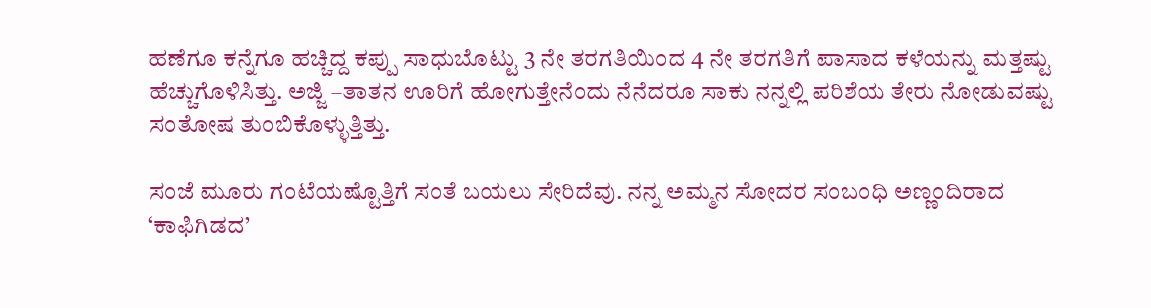ಹಣೆಗೂ ಕನ್ನೆಗೂ ಹಚ್ಚಿದ್ದ ಕಪ್ಪು ಸಾಧುಬೊಟ್ಟು 3 ನೇ ತರಗತಿಯಿಂದ 4 ನೇ ತರಗತಿಗೆ ಪಾಸಾದ ಕಳೆಯನ್ನು ಮತ್ತಷ್ಟು ಹೆಚ್ಚುಗೊಳಿಸಿತ್ತು. ಅಜ್ಜಿ –ತಾತನ ಊರಿಗೆ ಹೋಗುತ್ತೇನೆಂದು ನೆನೆದರೂ ಸಾಕು ನನ್ನಲ್ಲಿ ಪರಿಶೆಯ ತೇರು ನೋಡುವಷ್ಟು ಸಂತೋಷ ತುಂಬಿಕೊಳ್ಳುತ್ತಿತ್ತು.

ಸಂಜೆ ಮೂರು ಗಂಟೆಯಷ್ಟೊತ್ತಿಗೆ ಸಂತೆ ಬಯಲು ಸೇರಿದೆವು. ನನ್ನ ಅಮ್ಮನ ಸೋದರ ಸಂಬಂಧಿ ಅಣ್ಣಂದಿರಾದ ‘ಕಾಫಿಗಿಡದ’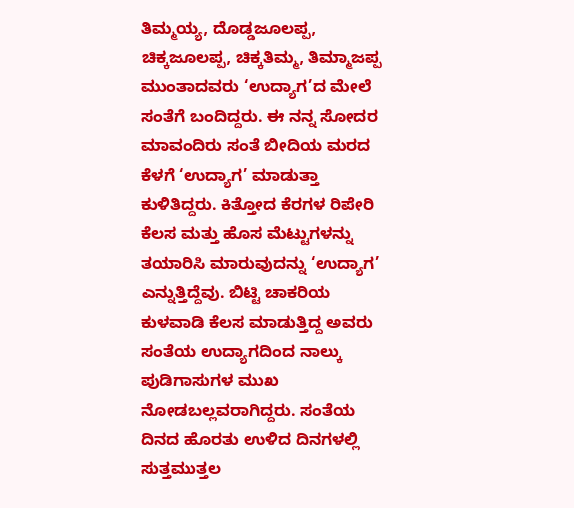ತಿಮ್ಮಯ್ಯ, ದೊಡ್ಡಜೂಲಪ್ಪ, ಚಿಕ್ಕಜೂಲಪ್ಪ, ಚಿಕ್ಕತಿಮ್ಮ, ತಿಮ್ಮಾಜಪ್ಪ ಮುಂತಾದವರು ‘ಉದ್ಯಾಗ’ದ ಮೇಲೆ ಸಂತೆಗೆ ಬಂದಿದ್ದರು. ಈ ನನ್ನ ಸೋದರ ಮಾವಂದಿರು ಸಂತೆ ಬೀದಿಯ ಮರದ ಕೆಳಗೆ ‘ಉದ್ಯಾಗ’ ಮಾಡುತ್ತಾ ಕುಳಿತಿದ್ದರು. ಕಿತ್ತೋದ ಕೆರಗಳ ರಿಪೇರಿ ಕೆಲಸ ಮತ್ತು ಹೊಸ ಮೆಟ್ಟುಗಳನ್ನು ತಯಾರಿಸಿ ಮಾರುವುದನ್ನು ‘ಉದ್ಯಾಗ’ ಎನ್ನುತ್ತಿದ್ದೆವು. ಬಿಟ್ಟಿ ಚಾಕರಿಯ ಕುಳವಾಡಿ ಕೆಲಸ ಮಾಡುತ್ತಿದ್ದ ಅವರು ಸಂತೆಯ ಉದ್ಯಾಗದಿಂದ ನಾಲ್ಕು ಪುಡಿಗಾಸುಗಳ ಮುಖ ನೋಡಬಲ್ಲವರಾಗಿದ್ದರು. ಸಂತೆಯ ದಿನದ ಹೊರತು ಉಳಿದ ದಿನಗಳಲ್ಲಿ ಸುತ್ತಮುತ್ತಲ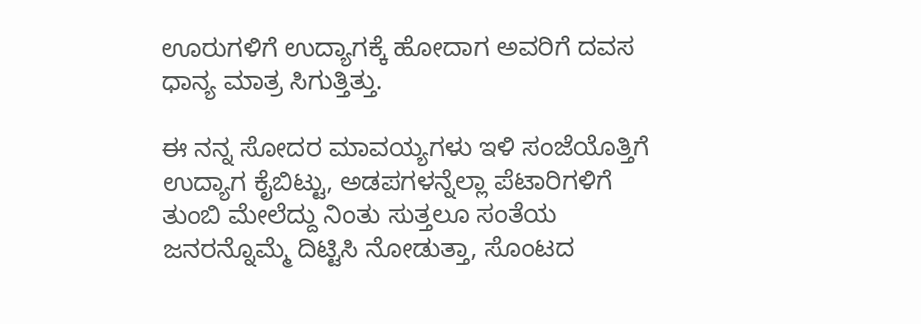ಊರುಗಳಿಗೆ ಉದ್ಯಾಗಕ್ಕೆ ಹೋದಾಗ ಅವರಿಗೆ ದವಸ ಧಾನ್ಯ ಮಾತ್ರ ಸಿಗುತ್ತಿತ್ತು.

ಈ ನನ್ನ ಸೋದರ ಮಾವಯ್ಯಗಳು ಇಳಿ ಸಂಜೆಯೊತ್ತಿಗೆ ಉದ್ಯಾಗ ಕೈಬಿಟ್ಟು, ಅಡಪಗಳನ್ನೆಲ್ಲಾ ಪೆಟಾರಿಗಳಿಗೆ ತುಂಬಿ ಮೇಲೆದ್ದು ನಿಂತು ಸುತ್ತಲೂ ಸಂತೆಯ ಜನರನ್ನೊಮ್ಮೆ ದಿಟ್ಟಿಸಿ ನೋಡುತ್ತಾ, ಸೊಂಟದ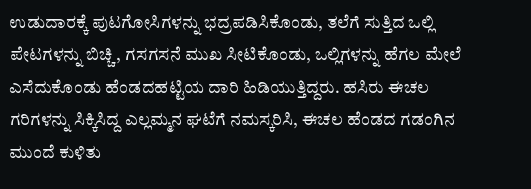ಉಡುದಾರಕ್ಕೆ ಪುಟಗೋಸಿಗಳನ್ನು ಭದ್ರಪಡಿಸಿಕೊಂಡು, ತಲೆಗೆ ಸುತ್ತಿದ ಒಲ್ಲಿ ಪೇಟಗಳನ್ನು ಬಿಚ್ಚಿ, ಗಸಗಸನೆ ಮುಖ ಸೀಟಿಕೊಂಡು, ಒಲ್ಲಿಗಳನ್ನು ಹೆಗಲ ಮೇಲೆ ಎಸೆದುಕೊಂಡು ಹೆಂಡದಹಟ್ಟಿಯ ದಾರಿ ಹಿಡಿಯುತ್ತಿದ್ದರು. ಹಸಿರು ಈಚಲ ಗರಿಗಳನ್ನು ಸಿಕ್ಕಿಸಿದ್ದ ಎಲ್ಲಮ್ಮನ ಘಟೆಗೆ ನಮಸ್ಕರಿಸಿ, ಈಚಲ ಹೆಂಡದ ಗಡಂಗಿನ ಮುಂದೆ ಕುಳಿತು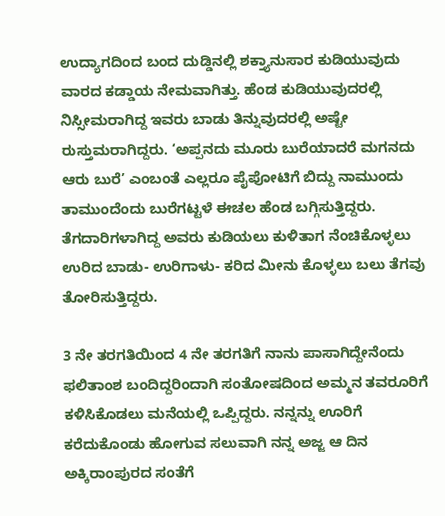ಉದ್ಯಾಗದಿಂದ ಬಂದ ದುಡ್ಡಿನಲ್ಲಿ ಶಕ್ತ್ಯಾನುಸಾರ ಕುಡಿಯುವುದು ವಾರದ ಕಡ್ಡಾಯ ನೇಮವಾಗಿತ್ತು. ಹೆಂಡ ಕುಡಿಯುವುದರಲ್ಲಿ ನಿಸ್ಸೀಮರಾಗಿದ್ದ ಇವರು ಬಾಡು ತಿನ್ನುವುದರಲ್ಲಿ ಅಷ್ಟೇ ರುಸ್ತುಮರಾಗಿದ್ದರು. ‘ಅಪ್ಪನದು ಮೂರು ಬುರೆಯಾದರೆ ಮಗನದು ಆರು ಬುರೆ’ ಎಂಬಂತೆ ಎಲ್ಲರೂ ಪೈಪೋಟಿಗೆ ಬಿದ್ದು ನಾಮುಂದು ತಾಮುಂದೆಂದು ಬುರೆಗಟ್ಟಳೆ ಈಚಲ ಹೆಂಡ ಬಗ್ಗಿಸುತ್ತಿದ್ದರು. ತೆಗದಾರಿಗಳಾಗಿದ್ದ ಅವರು ಕುಡಿಯಲು ಕುಳಿತಾಗ ನೆಂಚಿಕೊಳ್ಳಲು ಉರಿದ ಬಾಡು- ಉರಿಗಾಳು- ಕರಿದ ಮೀನು ಕೊಳ್ಳಲು ಬಲು ತೆಗವು ತೋರಿಸುತ್ತಿದ್ದರು.

3 ನೇ ತರಗತಿಯಿಂದ 4 ನೇ ತರಗತಿಗೆ ನಾನು ಪಾಸಾಗಿದ್ದೇನೆಂದು ಫಲಿತಾಂಶ ಬಂದಿದ್ದರಿಂದಾಗಿ ಸಂತೋಷದಿಂದ ಅಮ್ಮನ ತವರೂರಿಗೆ ಕಳಿಸಿಕೊಡಲು ಮನೆಯಲ್ಲಿ ಒಪ್ಪಿದ್ದರು. ನನ್ನನ್ನು ಊರಿಗೆ ಕರೆದುಕೊಂಡು ಹೋಗುವ ಸಲುವಾಗಿ ನನ್ನ ಅಜ್ಜ ಆ ದಿನ ಅಕ್ಕಿರಾಂಪುರದ ಸಂತೆಗೆ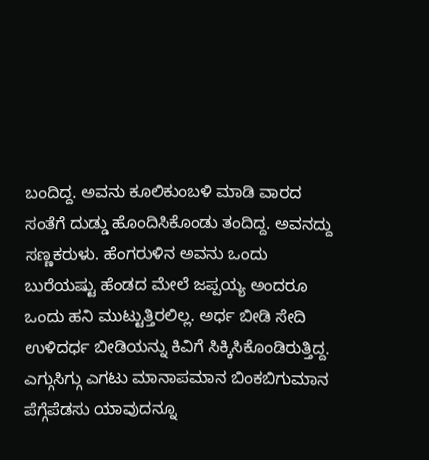ಬಂದಿದ್ದ. ಅವನು ಕೂಲಿಕುಂಬಳಿ ಮಾಡಿ ವಾರದ ಸಂತೆಗೆ ದುಡ್ಡು ಹೊಂದಿಸಿಕೊಂಡು ತಂದಿದ್ದ. ಅವನದ್ದು ಸಣ್ಣಕರುಳು. ಹೆಂಗರುಳಿನ ಅವನು ಒಂದು ಬುರೆಯಷ್ಟು ಹೆಂಡದ ಮೇಲೆ ಜಪ್ಪಯ್ಯ ಅಂದರೂ ಒಂದು ಹನಿ ಮುಟ್ಟುತ್ತಿರಲಿಲ್ಲ. ಅರ್ಧ ಬೀಡಿ ಸೇದಿ ಉಳಿದರ್ಧ ಬೀಡಿಯನ್ನು ಕಿವಿಗೆ ಸಿಕ್ಕಿಸಿಕೊಂಡಿರುತ್ತಿದ್ದ. ಎಗ್ಗುಸಿಗ್ಗು ಎಗಟು ಮಾನಾಪಮಾನ ಬಿಂಕಬಿಗುಮಾನ ಪೆಗ್ಗೆಪೆಡಸು ಯಾವುದನ್ನೂ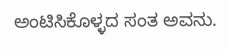ಅಂಟಿಸಿಕೊಳ್ಳದ ಸಂತ ಅವನು.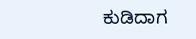ಕುಡಿದಾಗ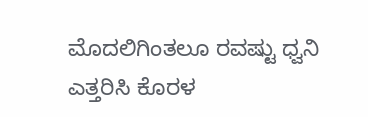ಮೊದಲಿಗಿಂತಲೂ ರವಷ್ಟು ಧ್ವನಿ ಎತ್ತರಿಸಿ ಕೊರಳ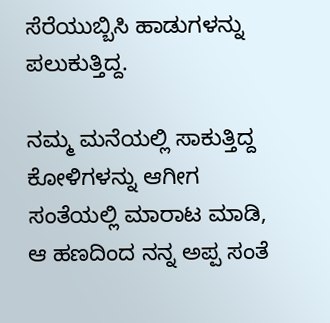ಸೆರೆಯುಬ್ಬಿಸಿ ಹಾಡುಗಳನ್ನು ಪಲುಕುತ್ತಿದ್ದ.

ನಮ್ಮ ಮನೆಯಲ್ಲಿ ಸಾಕುತ್ತಿದ್ದ ಕೋಳಿಗಳನ್ನು ಆಗೀಗ ಸಂತೆಯಲ್ಲಿ ಮಾರಾಟ ಮಾಡಿ, ಆ ಹಣದಿಂದ ನನ್ನ ಅಪ್ಪ ಸಂತೆ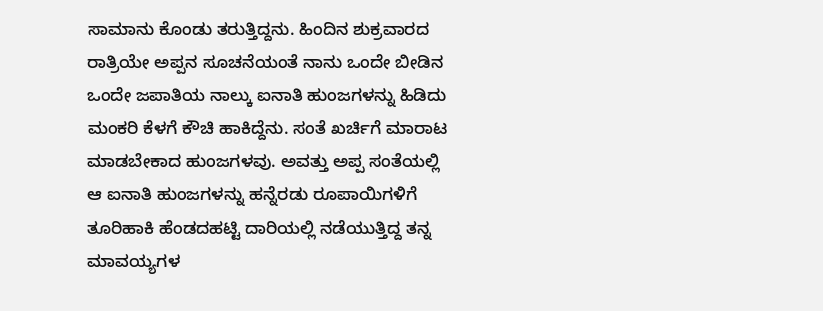ಸಾಮಾನು ಕೊಂಡು ತರುತ್ತಿದ್ದನು. ಹಿಂದಿನ ಶುಕ್ರವಾರದ ರಾತ್ರಿಯೇ ಅಪ್ಪನ ಸೂಚನೆಯಂತೆ ನಾನು ಒಂದೇ ಬೀಡಿನ ಒಂದೇ ಜಪಾತಿಯ ನಾಲ್ಕು ಐನಾತಿ ಹುಂಜಗಳನ್ನು ಹಿಡಿದು ಮಂಕರಿ ಕೆಳಗೆ ಕೌಚಿ ಹಾಕಿದ್ದೆನು. ಸಂತೆ ಖರ್ಚಿಗೆ ಮಾರಾಟ ಮಾಡಬೇಕಾದ ಹುಂಜಗಳವು. ಅವತ್ತು ಅಪ್ಪ ಸಂತೆಯಲ್ಲಿ ಆ ಐನಾತಿ ಹುಂಜಗಳನ್ನು ಹನ್ನೆರಡು ರೂಪಾಯಿಗಳಿಗೆ ತೂರಿಹಾಕಿ ಹೆಂಡದಹಟ್ಟಿ ದಾರಿಯಲ್ಲಿ ನಡೆಯುತ್ತಿದ್ದ ತನ್ನ ಮಾವಯ್ಯಗಳ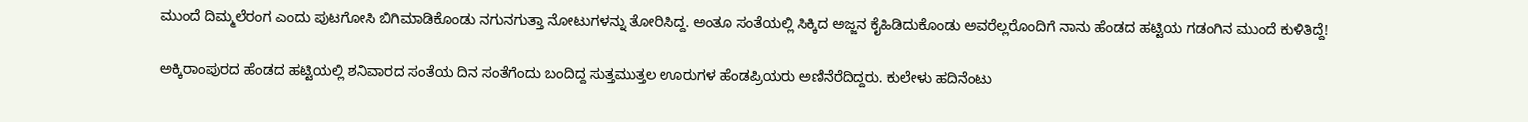ಮುಂದೆ ದಿಮ್ಮಲೆರಂಗ ಎಂದು ಪುಟಗೋಸಿ ಬಿಗಿಮಾಡಿಕೊಂಡು ನಗುನಗುತ್ತಾ ನೋಟುಗಳನ್ನು ತೋರಿಸಿದ್ದ. ಅಂತೂ ಸಂತೆಯಲ್ಲಿ ಸಿಕ್ಕಿದ ಅಜ್ಜನ ಕೈಹಿಡಿದುಕೊಂಡು ಅವರೆಲ್ಲರೊಂದಿಗೆ ನಾನು ಹೆಂಡದ ಹಟ್ಟಿಯ ಗಡಂಗಿನ ಮುಂದೆ ಕುಳಿತಿದ್ದೆ!

ಅಕ್ಕಿರಾಂಪುರದ ಹೆಂಡದ ಹಟ್ಟಿಯಲ್ಲಿ ಶನಿವಾರದ ಸಂತೆಯ ದಿನ ಸಂತೆಗೆಂದು ಬಂದಿದ್ದ ಸುತ್ತಮುತ್ತಲ ಊರುಗಳ ಹೆಂಡಪ್ರಿಯರು ಅಣಿನೆರೆದಿದ್ದರು. ಕುಲೇಳು ಹದಿನೆಂಟು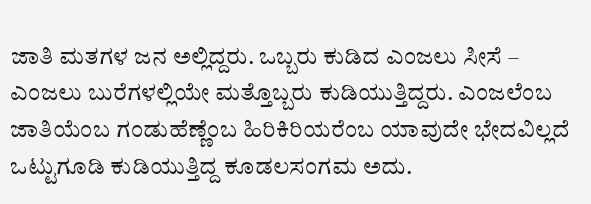ಜಾತಿ ಮತಗಳ ಜನ ಅಲ್ಲಿದ್ದರು. ಒಬ್ಬರು ಕುಡಿದ ಎಂಜಲು ಸೀಸೆ – ಎಂಜಲು ಬುರೆಗಳಲ್ಲಿಯೇ ಮತ್ತೊಬ್ಬರು ಕುಡಿಯುತ್ತಿದ್ದರು. ಎಂಜಲೆಂಬ ಜಾತಿಯೆಂಬ ಗಂಡುಹೆಣ್ಣೆಂಬ ಹಿರಿಕಿರಿಯರೆಂಬ ಯಾವುದೇ ಭೇದವಿಲ್ಲದೆ ಒಟ್ಟುಗೂಡಿ ಕುಡಿಯುತ್ತಿದ್ದ ಕೂಡಲಸಂಗಮ ಅದು.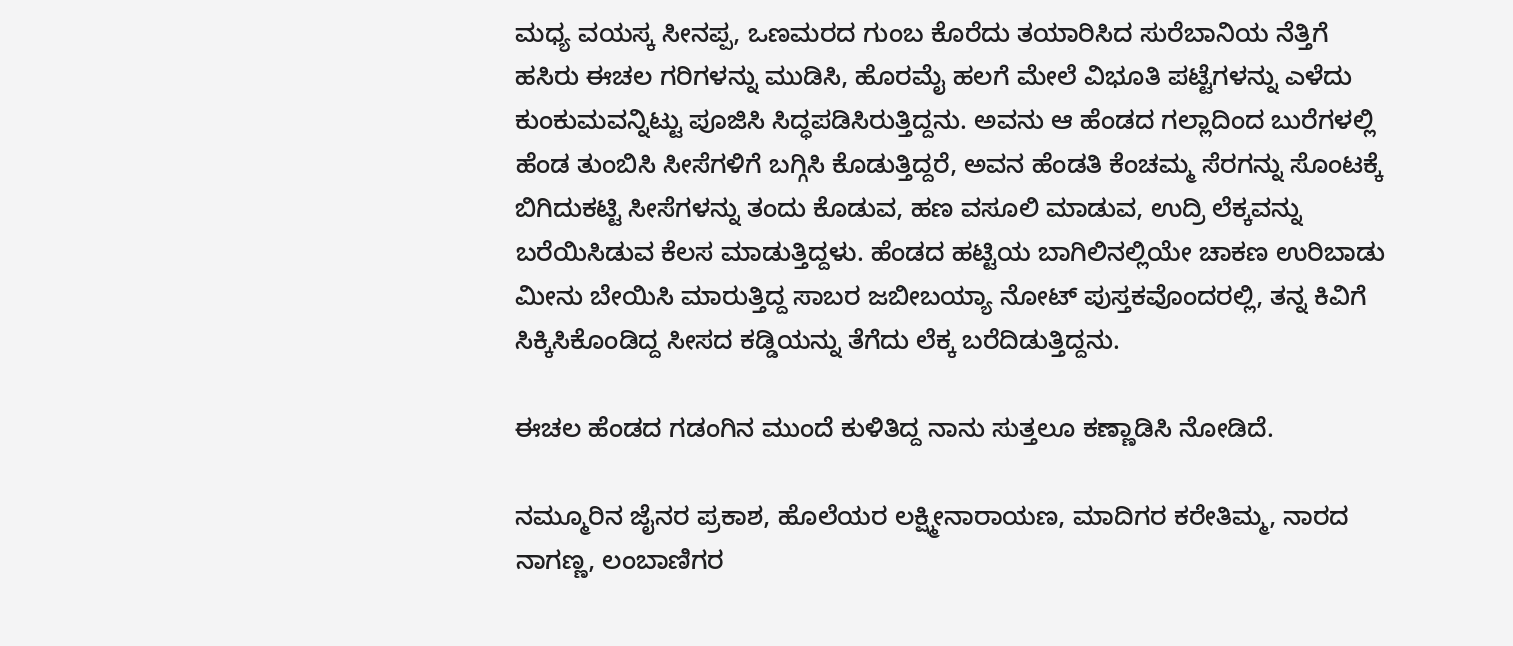ಮಧ್ಯ ವಯಸ್ಕ ಸೀನಪ್ಪ, ಒಣಮರದ ಗುಂಬ ಕೊರೆದು ತಯಾರಿಸಿದ ಸುರೆಬಾನಿಯ ನೆತ್ತಿಗೆ ಹಸಿರು ಈಚಲ ಗರಿಗಳನ್ನು ಮುಡಿಸಿ, ಹೊರಮೈ ಹಲಗೆ ಮೇಲೆ ವಿಭೂತಿ ಪಟ್ಟೆಗಳನ್ನು ಎಳೆದು ಕುಂಕುಮವನ್ನಿಟ್ಟು ಪೂಜಿಸಿ ಸಿದ್ಧಪಡಿಸಿರುತ್ತಿದ್ದನು. ಅವನು ಆ ಹೆಂಡದ ಗಲ್ಲಾದಿಂದ ಬುರೆಗಳಲ್ಲಿ ಹೆಂಡ ತುಂಬಿಸಿ ಸೀಸೆಗಳಿಗೆ ಬಗ್ಗಿಸಿ ಕೊಡುತ್ತಿದ್ದರೆ, ಅವನ ಹೆಂಡತಿ ಕೆಂಚಮ್ಮ ಸೆರಗನ್ನು ಸೊಂಟಕ್ಕೆ ಬಿಗಿದುಕಟ್ಟಿ ಸೀಸೆಗಳನ್ನು ತಂದು ಕೊಡುವ, ಹಣ ವಸೂಲಿ ಮಾಡುವ, ಉದ್ರಿ ಲೆಕ್ಕವನ್ನು ಬರೆಯಿಸಿಡುವ ಕೆಲಸ ಮಾಡುತ್ತಿದ್ದಳು. ಹೆಂಡದ ಹಟ್ಟಿಯ ಬಾಗಿಲಿನಲ್ಲಿಯೇ ಚಾಕಣ ಉರಿಬಾಡು ಮೀನು ಬೇಯಿಸಿ ಮಾರುತ್ತಿದ್ದ ಸಾಬರ ಜಬೀಬಯ್ಯಾ ನೋಟ್ ಪುಸ್ತಕವೊಂದರಲ್ಲಿ, ತನ್ನ ಕಿವಿಗೆ ಸಿಕ್ಕಿಸಿಕೊಂಡಿದ್ದ ಸೀಸದ ಕಡ್ಡಿಯನ್ನು ತೆಗೆದು ಲೆಕ್ಕ ಬರೆದಿಡುತ್ತಿದ್ದನು.

ಈಚಲ ಹೆಂಡದ ಗಡಂಗಿನ ಮುಂದೆ ಕುಳಿತಿದ್ದ ನಾನು ಸುತ್ತಲೂ ಕಣ್ಣಾಡಿಸಿ ನೋಡಿದೆ.

ನಮ್ಮೂರಿನ ಜೈನರ ಪ್ರಕಾಶ, ಹೊಲೆಯರ ಲಕ್ಷ್ಮೀನಾರಾಯಣ, ಮಾದಿಗರ ಕರೇತಿಮ್ಮ, ನಾರದ ನಾಗಣ್ಣ, ಲಂಬಾಣಿಗರ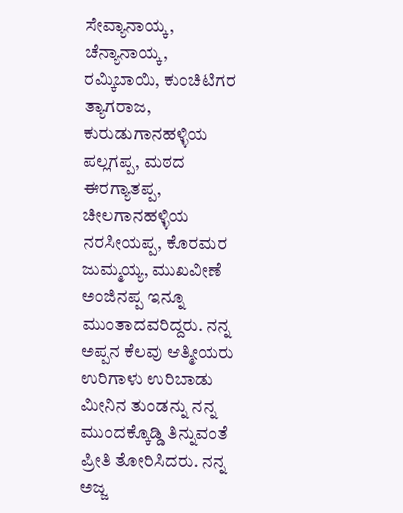ಸೇವ್ಯಾನಾಯ್ಕ, ಚೆನ್ಯಾನಾಯ್ಕ, ರಮ್ಕಿಬಾಯಿ, ಕುಂಚಿಟಿಗರ ತ್ಯಾಗರಾಜ, ಕುರುಡುಗಾನಹಳ್ಳಿಯ ಪಲ್ಲಗಪ್ಪ, ಮಠದ ಈರಗ್ಯಾತಪ್ಪ, ಚೀಲಗಾನಹಳ್ಳಿಯ ನರಸೀಯಪ್ಪ, ಕೊರಮರ ಜುಮ್ಮಯ್ಯ, ಮುಖವೀಣೆ ಅಂಜಿನಪ್ಪ ಇನ್ನೂ ಮುಂತಾದವರಿದ್ದರು. ನನ್ನ ಅಪ್ಪನ ಕೆಲವು ಆತ್ಮೀಯರು ಉರಿಗಾಳು ಉರಿಬಾಡು ಮೀನಿನ ತುಂಡನ್ನು ನನ್ನ ಮುಂದಕ್ಕೊಡ್ಡಿ ತಿನ್ನುವಂತೆ ಪ್ರೀತಿ ತೋರಿಸಿದರು. ನನ್ನ ಅಜ್ಜ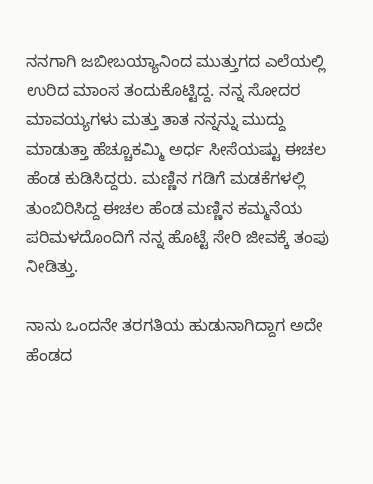ನನಗಾಗಿ ಜಬೀಬಯ್ಯಾನಿಂದ ಮುತ್ತುಗದ ಎಲೆಯಲ್ಲಿ ಉರಿದ ಮಾಂಸ ತಂದುಕೊಟ್ಟಿದ್ದ. ನನ್ನ ಸೋದರ ಮಾವಯ್ಯಗಳು ಮತ್ತು ತಾತ ನನ್ನನ್ನು ಮುದ್ದು ಮಾಡುತ್ತಾ ಹೆಚ್ಚೂಕಮ್ಮಿ ಅರ್ಧ ಸೀಸೆಯಷ್ಟು ಈಚಲ ಹೆಂಡ ಕುಡಿಸಿದ್ದರು. ಮಣ್ಣಿನ ಗಡಿಗೆ ಮಡಕೆಗಳಲ್ಲಿ ತುಂಬಿರಿಸಿದ್ದ ಈಚಲ ಹೆಂಡ ಮಣ್ಣಿನ ಕಮ್ಮನೆಯ ಪರಿಮಳದೊಂದಿಗೆ ನನ್ನ ಹೊಟ್ಟೆ ಸೇರಿ ಜೀವಕ್ಕೆ ತಂಪು ನೀಡಿತ್ತು.

ನಾನು ಒಂದನೇ ತರಗತಿಯ ಹುಡುನಾಗಿದ್ದಾಗ ಅದೇ ಹೆಂಡದ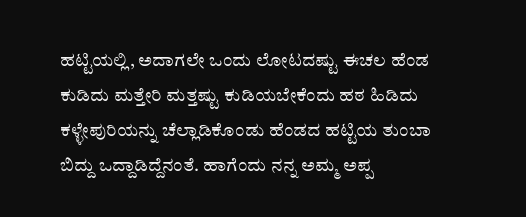ಹಟ್ಟಿಯಲ್ಲಿ, ಅದಾಗಲೇ ಒಂದು ಲೋಟದಷ್ಟು ಈಚಲ ಹೆಂಡ ಕುಡಿದು ಮತ್ತೇರಿ ಮತ್ತಷ್ಟು ಕುಡಿಯಬೇಕೆಂದು ಹಠ ಹಿಡಿದು ಕಳ್ಳೇಪುರಿಯನ್ನು ಚೆಲ್ಲಾಡಿಕೊಂಡು ಹೆಂಡದ ಹಟ್ಟಿಯ ತುಂಬಾ ಬಿದ್ದು ಒದ್ದಾಡಿದ್ದೆನಂತೆ. ಹಾಗೆಂದು ನನ್ನ ಅಮ್ಮ ಅಪ್ಪ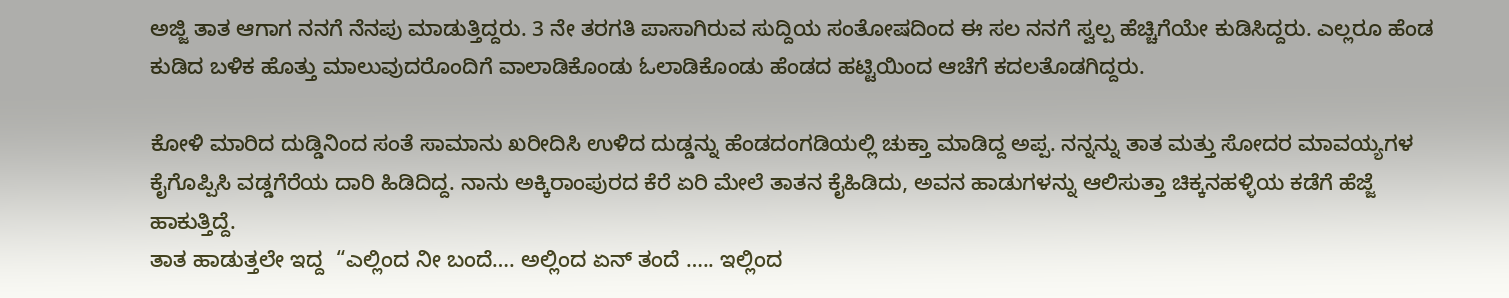ಅಜ್ಜಿ ತಾತ ಆಗಾಗ ನನಗೆ ನೆನಪು ಮಾಡುತ್ತಿದ್ದರು. 3 ನೇ ತರಗತಿ ಪಾಸಾಗಿರುವ ಸುದ್ದಿಯ ಸಂತೋಷದಿಂದ ಈ ಸಲ ನನಗೆ ಸ್ವಲ್ಪ ಹೆಚ್ಚಿಗೆಯೇ ಕುಡಿಸಿದ್ದರು. ಎಲ್ಲರೂ ಹೆಂಡ ಕುಡಿದ ಬಳಿಕ ಹೊತ್ತು ಮಾಲುವುದರೊಂದಿಗೆ ವಾಲಾಡಿಕೊಂಡು ಓಲಾಡಿಕೊಂಡು ಹೆಂಡದ ಹಟ್ಟಿಯಿಂದ ಆಚೆಗೆ ಕದಲತೊಡಗಿದ್ದರು.

ಕೋಳಿ ಮಾರಿದ ದುಡ್ಡಿನಿಂದ ಸಂತೆ ಸಾಮಾನು ಖರೀದಿಸಿ ಉಳಿದ ದುಡ್ಡನ್ನು ಹೆಂಡದಂಗಡಿಯಲ್ಲಿ ಚುಕ್ತಾ ಮಾಡಿದ್ದ ಅಪ್ಪ. ನನ್ನನ್ನು ತಾತ ಮತ್ತು ಸೋದರ ಮಾವಯ್ಯಗಳ ಕೈಗೊಪ್ಪಿಸಿ ವಡ್ಡಗೆರೆಯ ದಾರಿ ಹಿಡಿದಿದ್ದ. ನಾನು ಅಕ್ಕಿರಾಂಪುರದ ಕೆರೆ ಏರಿ ಮೇಲೆ ತಾತನ ಕೈಹಿಡಿದು, ಅವನ ಹಾಡುಗಳನ್ನು ಆಲಿಸುತ್ತಾ ಚಿಕ್ಕನಹಳ್ಳಿಯ ಕಡೆಗೆ ಹೆಜ್ಜೆ ಹಾಕುತ್ತಿದ್ದೆ.
ತಾತ ಹಾಡುತ್ತಲೇ ಇದ್ದ  “ಎಲ್ಲಿಂದ ನೀ ಬಂದೆ…. ಅಲ್ಲಿಂದ ಏನ್ ತಂದೆ ….. ಇಲ್ಲಿಂದ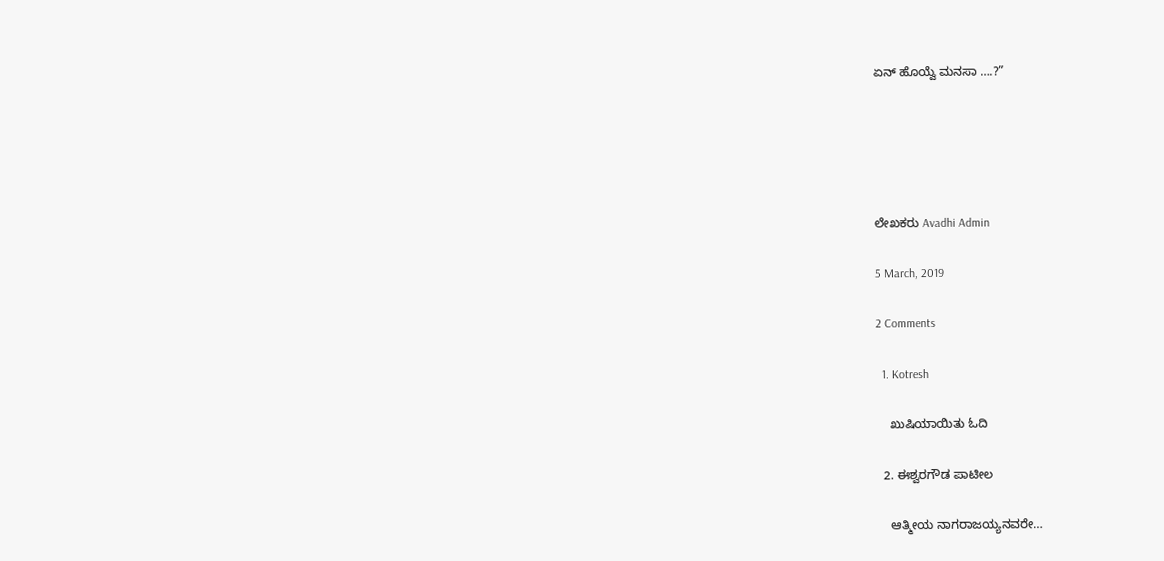ಏನ್ ಹೊಯ್ವೆ ಮನಸಾ ….?”





ಲೇಖಕರು Avadhi Admin

5 March, 2019

2 Comments

  1. Kotresh

    ಖುಷಿಯಾಯಿತು ಓದಿ

  2. ಈಶ್ವರಗೌಡ ಪಾಟೀಲ

    ಆತ್ಮೀಯ ನಾಗರಾಜಯ್ಯನವರೇ…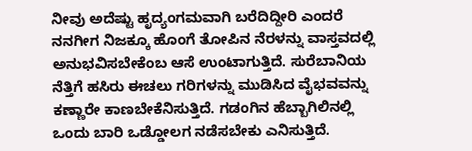ನೀವು ಅದೆಷ್ಟು ಹೃದ್ಯಂಗಮವಾಗಿ ಬರೆದಿದ್ದೀರಿ ಎಂದರೆ ನನಗೀಗ ನಿಜಕ್ಕೂ ಹೊಂಗೆ ತೋಪಿನ ನೆರಳನ್ನು ವಾಸ್ತವದಲ್ಲಿ ಅನುಭವಿಸಬೇಕೆಂಬ ಆಸೆ ಉಂಟಾಗುತ್ತಿದೆ. ಸುರೆಬಾನಿಯ ನೆತ್ತಿಗೆ ಹಸಿರು ಈಚಲು ಗರಿಗಳನ್ನು ಮುಡಿಸಿದ ವೈಭವವನ್ನು ಕಣ್ಣಾರೇ ಕಾಣಬೇಕೆನಿಸುತ್ತಿದೆ. ಗಡಂಗಿನ ಹೆಬ್ಬಾಗಿಲಿನಲ್ಲಿ ಒಂದು ಬಾರಿ ಒಡ್ಡೋಲಗ ನಡೆಸಬೇಕು ಎನಿಸುತ್ತಿದೆ.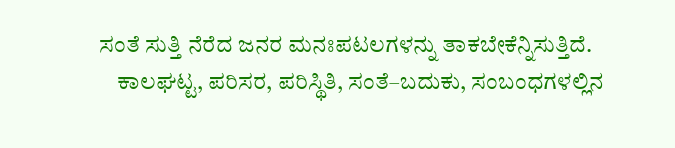ಸಂತೆ ಸುತ್ತಿ ನೆರೆದ ಜನರ ಮನಃಪಟಲಗಳನ್ನು ತಾಕಬೇಕೆನ್ನಿಸುತ್ತಿದೆ.
    ಕಾಲಘಟ್ಟ, ಪರಿಸರ, ಪರಿಸ್ಥಿತಿ, ಸಂತೆ–ಬದುಕು, ಸಂಬಂಧಗಳಲ್ಲಿನ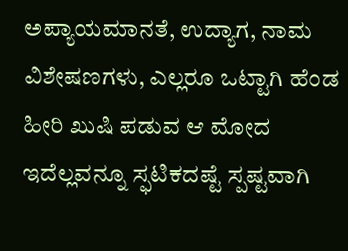ಅಪ್ಯಾಯಮಾನತೆ, ಉದ್ಯಾಗ, ನಾಮ ವಿಶೇಷಣಗಳು, ಎಲ್ಲರೂ ಒಟ್ಟಾಗಿ ಹೆಂಡ ಹೀರಿ ಖುಷಿ ಪಡುವ ಆ ಮೋದ ಇದೆಲ್ಲವನ್ನೂ ಸ್ಫಟಿಕದಷ್ಟೆ ಸ್ಪಷ್ಟವಾಗಿ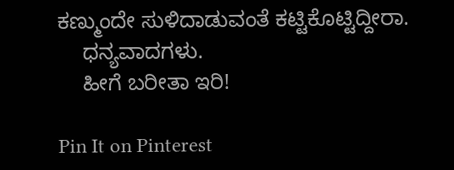ಕಣ್ಮುಂದೇ ಸುಳಿದಾಡುವಂತೆ ಕಟ್ಟಿಕೊಟ್ಟಿದ್ದೀರಾ.
    ಧನ್ಯವಾದಗಳು.
    ಹೀಗೆ ಬರೀತಾ ಇರಿ!

Pin It on Pinterest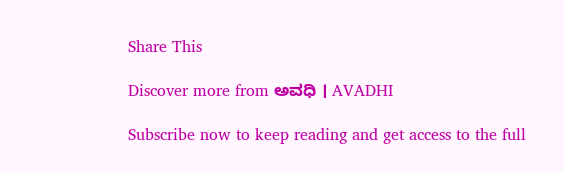Share This

Discover more from ಅವಧಿ । AVADHI

Subscribe now to keep reading and get access to the full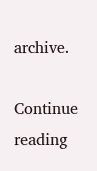archive.

Continue reading